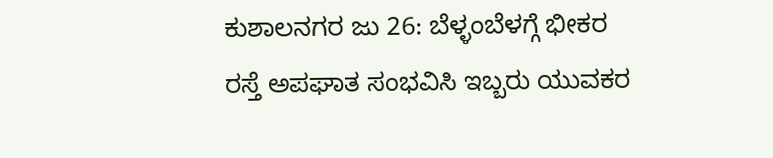ಕುಶಾಲನಗರ ಜು 26: ಬೆಳ್ಳಂಬೆಳಗ್ಗೆ ಭೀಕರ ರಸ್ತೆ ಅಪಘಾತ ಸಂಭವಿಸಿ ಇಬ್ಬರು ಯುವಕರ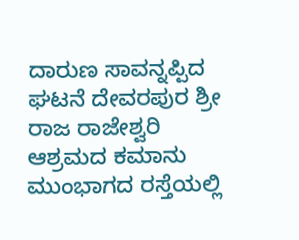ದಾರುಣ ಸಾವನ್ನಪ್ಪಿದ ಘಟನೆ ದೇವರಪುರ ಶ್ರೀ ರಾಜ ರಾಜೇಶ್ವರಿ ಆಶ್ರಮದ ಕಮಾನು ಮುಂಭಾಗದ ರಸ್ತೆಯಲ್ಲಿ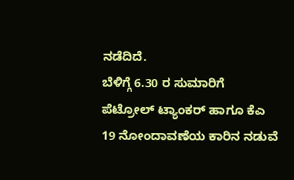ನಡೆದಿದೆ.
ಬೆಳಿಗ್ಗೆ 6.30 ರ ಸುಮಾರಿಗೆ ಪೆಟ್ರೋಲ್ ಟ್ಯಾಂಕರ್ ಹಾಗೂ ಕೆಎ 19 ನೋಂದಾವಣೆಯ ಕಾರಿನ ನಡುವೆ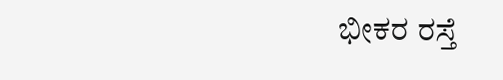ಭೀಕರ ರಸ್ತೆ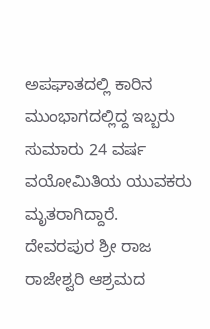ಅಪಘಾತದಲ್ಲಿ ಕಾರಿನ ಮುಂಭಾಗದಲ್ಲಿದ್ದ ಇಬ್ಬರು ಸುಮಾರು 24 ವರ್ಷ ವಯೋಮಿತಿಯ ಯುವಕರು ಮೃತರಾಗಿದ್ದಾರೆ.
ದೇವರಪುರ ಶ್ರೀ ರಾಜ ರಾಜೇಶ್ವರಿ ಆಶ್ರಮದ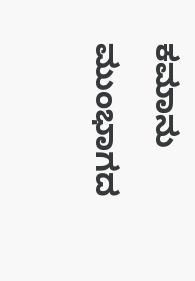ಕಮಾನು ಮುಂಭಾಗದ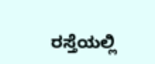ರಸ್ತೆಯಲ್ಲಿ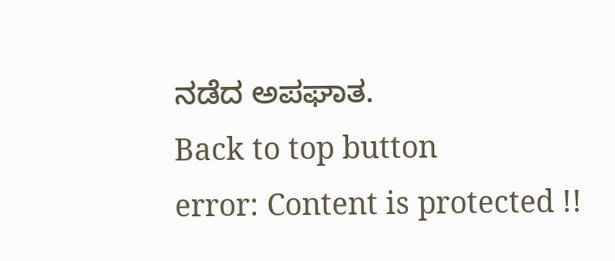ನಡೆದ ಅಪಘಾತ.
Back to top button
error: Content is protected !!